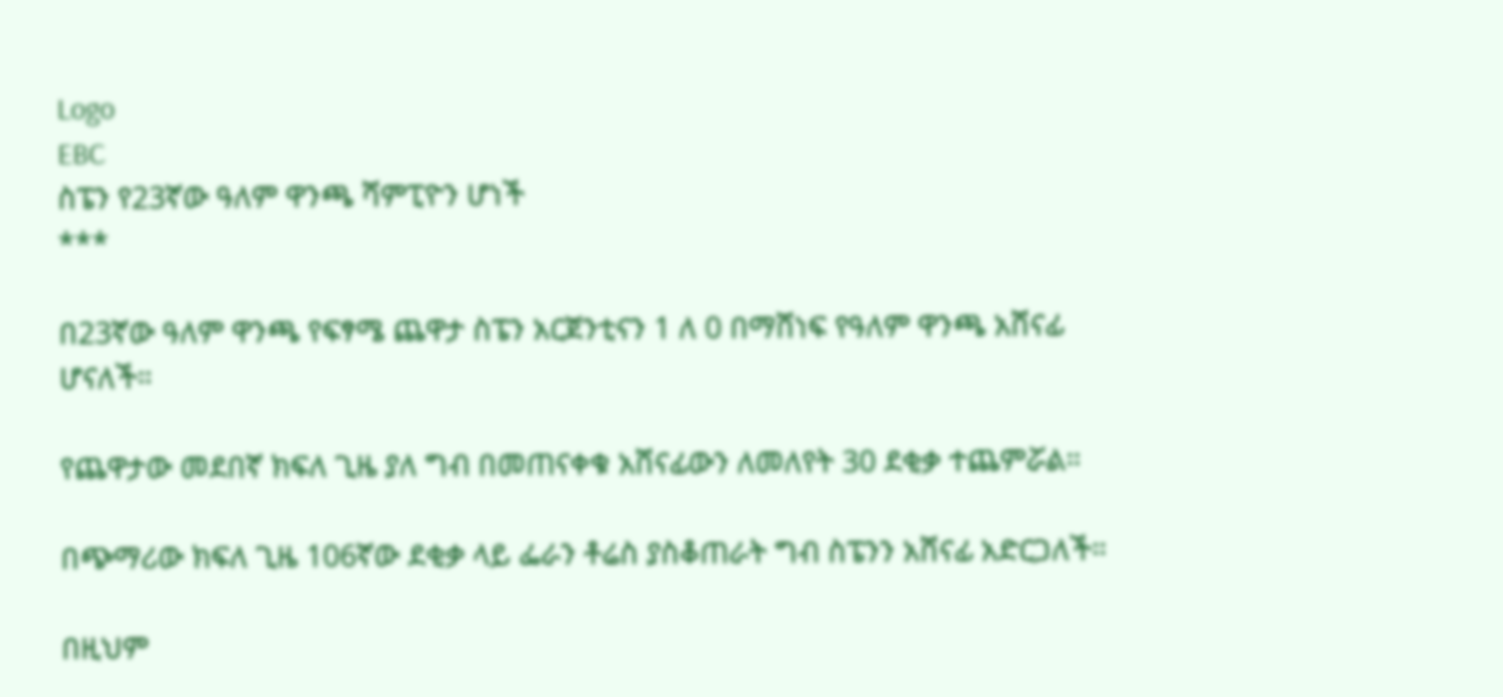Logo
EBC
ስፔን የ23ኛው ዓለም ዋንጫ ሻምፒዮን ሆነች
***

በ23ኛው ዓለም ዋንጫ የፍፃሜ ጨዋታ ስፔን አርጀንቲናን 1 ለ 0 በማሸነፍ የዓለም ዋንጫ አሸናፊ ሆናለች።

የጨዋታው መደበኛ ክፍለ ጊዜ ያለ ግብ በመጠናቀቁ አሸናፊውን ለመለየት 30 ደቂቃ ተጨምሯል።

በጭማሪው ክፍለ ጊዜ 106ኛው ደቂቃ ላይ ፌራን ቶሬስ ያስቆጠራት ግብ ስፔንን አሸናፊ አድርጋለች።

በዚህም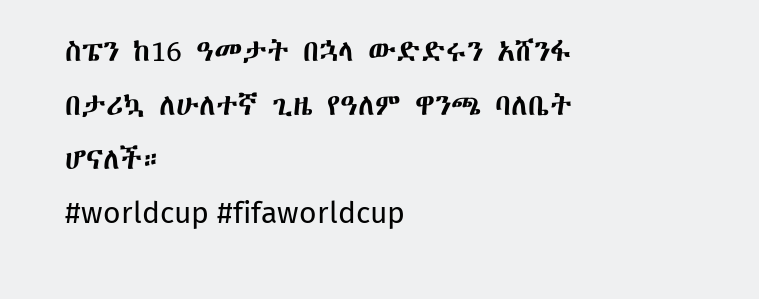ስፔን ከ16 ዓመታት በኋላ ውድድሩን አሸንፋ በታሪኳ ለሁለተኛ ጊዜ የዓለም ዋንጫ ባለቤት ሆናለች።
#worldcup #fifaworldcup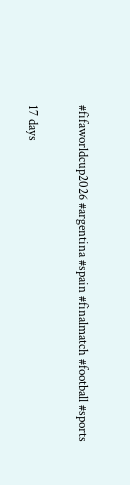#fifaworldcup2026 #argentina #spain #finalmatch #football #sports

17 days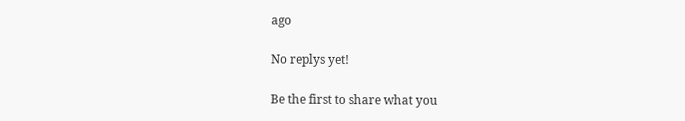ago

No replys yet!

Be the first to share what you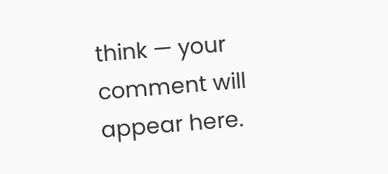think — your comment will appear here.